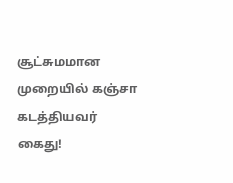சூட்சுமமான முறையில் கஞ்சா கடத்தியவர் கைது!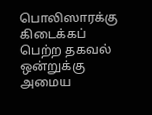பொலிஸாரக்கு கிடைக்கப் பெற்ற தகவல் ஒன்றுக்கு அமைய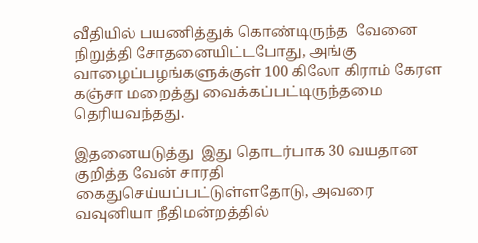வீதியில் பயணித்துக் கொண்டிருந்த  வேனை  நிறுத்தி சோதனையிட்டபோது, அங்கு வாழைப்பழங்களுக்குள் 100 கிலோ கிராம் கேரள  கஞ்சா மறைத்து வைக்கப்பட்டிருந்தமை  தெரியவந்தது.

இதனையடுத்து  இது தொடர்பாக 30 வயதான குறித்த வேன் சாரதி கைதுசெய்யப்பட்டுள்ளதோடு, அவரை வவுனியா நீதிமன்றத்தில்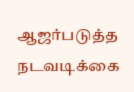ஆஜர்படுத்த நடவடிக்கை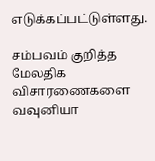எடுக்கப்பட்டுள்ளது.

சம்பவம் குறித்த மேலதிக விசாரணைகளை வவுனியா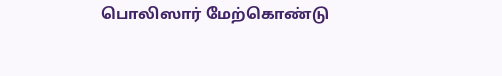பொலிஸார் மேற்கொண்டு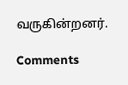வருகின்றனர்.

Comments